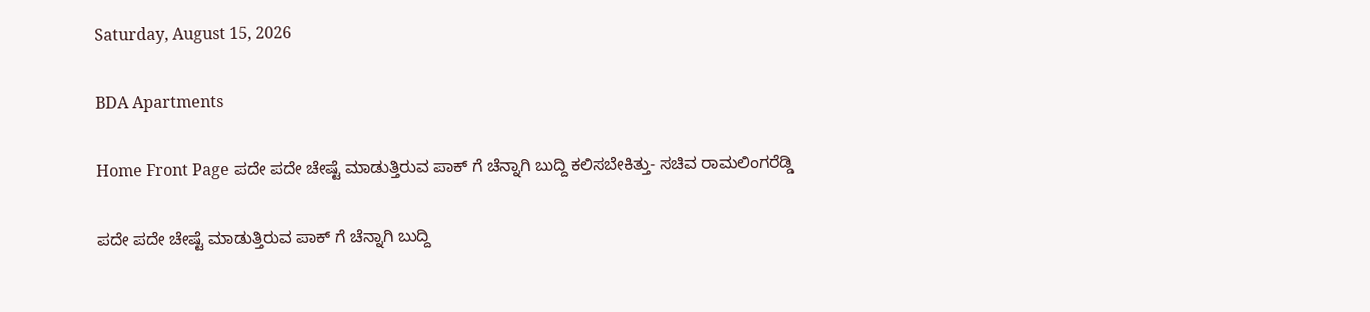Saturday, August 15, 2026

BDA Apartments

Home Front Page ಪದೇ ಪದೇ ಚೇಷ್ಟೆ ಮಾಡುತ್ತಿರುವ ಪಾಕ್ ಗೆ ಚೆನ್ನಾಗಿ ಬುದ್ದಿ ಕಲಿಸಬೇಕಿತ್ತು- ಸಚಿವ ರಾಮಲಿಂಗರೆಡ್ಡಿ

ಪದೇ ಪದೇ ಚೇಷ್ಟೆ ಮಾಡುತ್ತಿರುವ ಪಾಕ್ ಗೆ ಚೆನ್ನಾಗಿ ಬುದ್ದಿ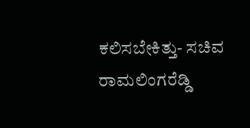ಕಲಿಸಬೇಕಿತ್ತು- ಸಚಿವ ರಾಮಲಿಂಗರೆಡ್ಡಿ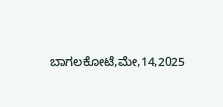ಬಾಗಲಕೋಟೆ,ಮೇ,14,2025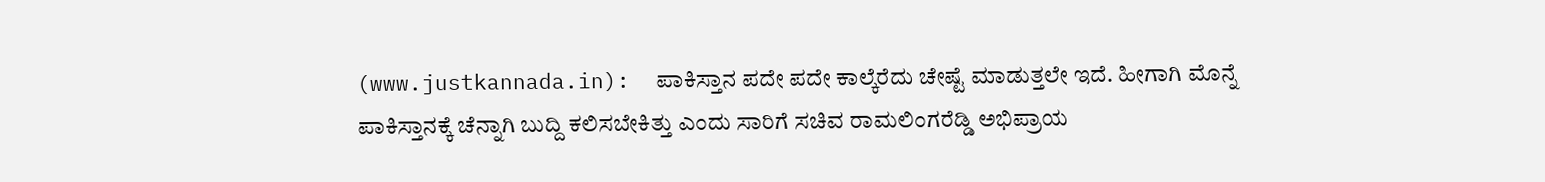(www.justkannada.in):  ಪಾಕಿಸ್ತಾನ ಪದೇ ಪದೇ ಕಾಲ್ಕೆರೆದು ಚೇಷ್ಟೆ ಮಾಡುತ್ತಲೇ ಇದೆ. ಹೀಗಾಗಿ ಮೊನ್ನೆ ಪಾಕಿಸ್ತಾನಕ್ಕೆ ಚೆನ್ನಾಗಿ ಬುದ್ದಿ ಕಲಿಸಬೇಕಿತ್ತು ಎಂದು ಸಾರಿಗೆ ಸಚಿವ ರಾಮಲಿಂಗರೆಡ್ಡಿ ಅಭಿಪ್ರಾಯ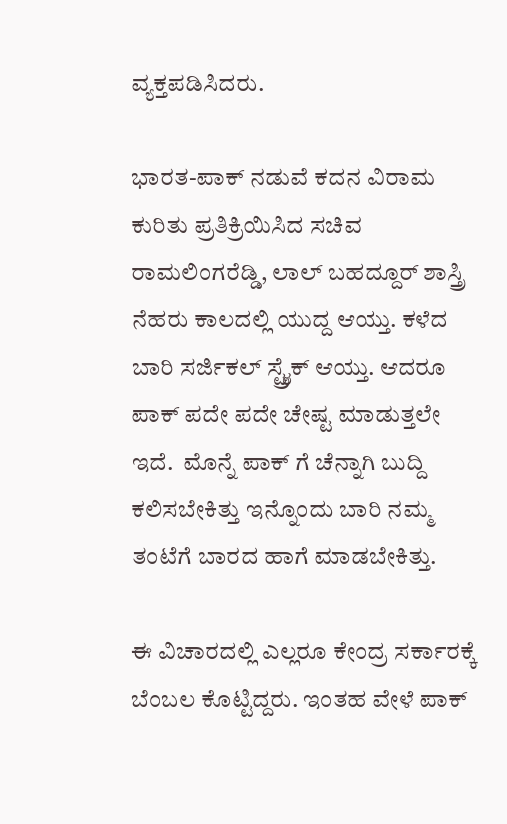ವ್ಯಕ್ತಪಡಿಸಿದರು.

ಭಾರತ-ಪಾಕ್ ನಡುವೆ ಕದನ ವಿರಾಮ ಕುರಿತು ಪ್ರತಿಕ್ರಿಯಿಸಿದ ಸಚಿವ ರಾಮಲಿಂಗರೆಡ್ಡಿ, ಲಾಲ್ ಬಹದ್ದೂರ್ ಶಾಸ್ತ್ರಿ ನೆಹರು ಕಾಲದಲ್ಲಿ ಯುದ್ದ ಆಯ್ತು. ಕಳೆದ ಬಾರಿ ಸರ್ಜಿಕಲ್ ಸ್ಟ್ರೈಕ್ ಆಯ್ತು. ಆದರೂ ಪಾಕ್ ಪದೇ ಪದೇ ಚೇಷ್ಟ ಮಾಡುತ್ತಲೇ ಇದೆ.  ಮೊನ್ನೆ ಪಾಕ್ ಗೆ ಚೆನ್ನಾಗಿ ಬುದ್ದಿ ಕಲಿಸಬೇಕಿತ್ತು ಇನ್ನೊಂದು ಬಾರಿ ನಮ್ಮ ತಂಟೆಗೆ ಬಾರದ ಹಾಗೆ ಮಾಡಬೇಕಿತ್ತು.

ಈ ವಿಚಾರದಲ್ಲಿ ಎಲ್ಲರೂ ಕೇಂದ್ರ ಸರ್ಕಾರಕ್ಕೆ ಬೆಂಬಲ ಕೊಟ್ಟಿದ್ದರು. ಇಂತಹ ವೇಳೆ ಪಾಕ್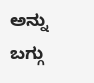ಅನ್ನು ಬಗ್ಗು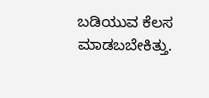ಬಡಿಯುವ ಕೆಲಸ ಮಾಡಬಬೇಕಿತ್ತು.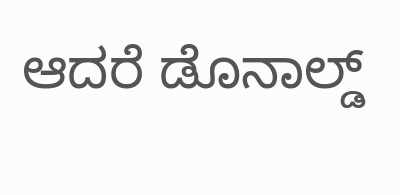ಆದರೆ ಡೊನಾಲ್ಡ್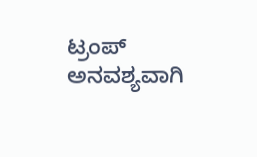ಟ್ರಂಪ್ ಅನವಶ್ಯವಾಗಿ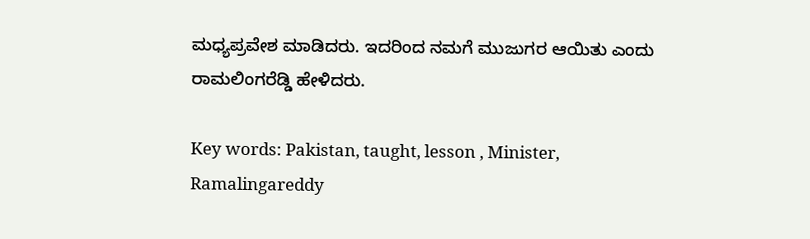ಮಧ್ಯಪ್ರವೇಶ ಮಾಡಿದರು. ಇದರಿಂದ ನಮಗೆ ಮುಜುಗರ ಆಯಿತು ಎಂದು ರಾಮಲಿಂಗರೆಡ್ಡಿ ಹೇಳಿದರು.

Key words: Pakistan, taught, lesson , Minister, Ramalingareddy